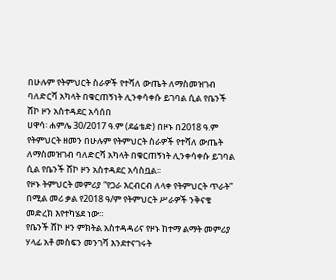በሁሉም የትምህርት ስራዎች የተሻለ ውጤት ለማስመዝገብ ባለድርሻ አካላት በቁርጠኝነት ሊንቀሳቀሱ ይገባል ሲል የቤንች ሸኮ ዞን አስተዳደር አሳሰበ
ሀዋሳ፡ ሐምሌ 30/2017 ዓ.ም (ደሬቴድ) በዞኑ በ2018 ዓ.ም የትምህርት ዘመን በሁሉም የትምህርት ስራዎች የተሻለ ውጤት ለማስመዝገብ ባለድርሻ አካላት በቁርጠኝነት ሊንቀሳቀሱ ይገባል ሲል የቤንች ሸኮ ዞን አስተዳደር አሳስቧል፡፡
የዞኑ ትምህርት መምሪያ “የጋራ እርብርብ ለላቀ የትምህርት ጥራት” በሚል መሪ ቃል የ2018 ዓ/ም የትምህርት ሥራዎች ንቅናቄ መድረክ እየተካሄደ ነው።
የቤንች ሸኮ ዞን ምክትል አስተዳዳሪና የዞኑ ከተማ ልማት መምሪያ ሃላፊ አቶ መስፍን መንገሻ እንደተናገሩት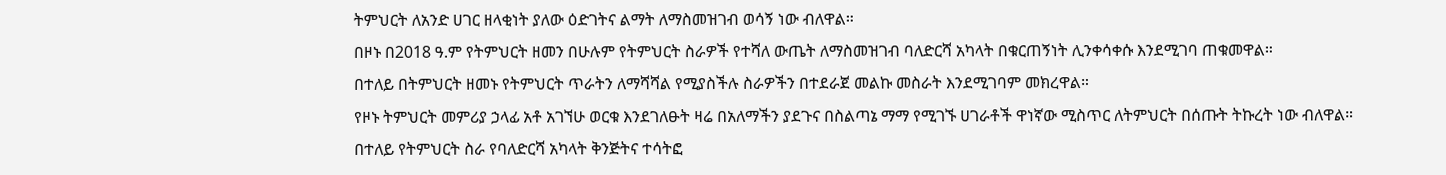ትምህርት ለአንድ ሀገር ዘላቂነት ያለው ዕድገትና ልማት ለማስመዝገብ ወሳኝ ነው ብለዋል።
በዞኑ በ2018 ዓ.ም የትምህርት ዘመን በሁሉም የትምህርት ስራዎች የተሻለ ውጤት ለማስመዝገብ ባለድርሻ አካላት በቁርጠኝነት ሊንቀሳቀሱ እንደሚገባ ጠቁመዋል።
በተለይ በትምህርት ዘመኑ የትምህርት ጥራትን ለማሻሻል የሚያስችሉ ስራዎችን በተደራጀ መልኩ መስራት እንደሚገባም መክረዋል።
የዞኑ ትምህርት መምሪያ ኃላፊ አቶ አገኘሁ ወርቁ እንደገለፁት ዛሬ በአለማችን ያደጉና በስልጣኔ ማማ የሚገኙ ሀገራቶች ዋነኛው ሚስጥር ለትምህርት በሰጡት ትኩረት ነው ብለዋል።
በተለይ የትምህርት ስራ የባለድርሻ አካላት ቅንጅትና ተሳትፎ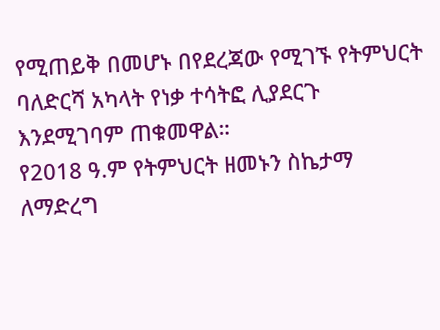የሚጠይቅ በመሆኑ በየደረጃው የሚገኙ የትምህርት ባለድርሻ አካላት የነቃ ተሳትፎ ሊያደርጉ እንደሚገባም ጠቁመዋል።
የ2018 ዓ.ም የትምህርት ዘመኑን ስኬታማ ለማድረግ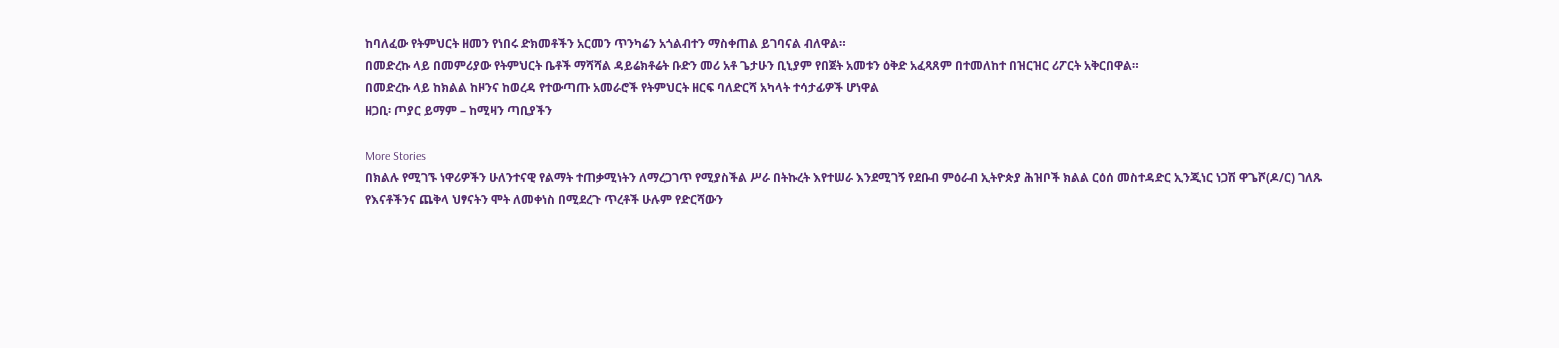ከባለፈው የትምህርት ዘመን የነበሩ ድክመቶችን አርመን ጥንካሬን አጎልብተን ማስቀጠል ይገባናል ብለዋል።
በመድረኩ ላይ በመምሪያው የትምህርት ቤቶች ማሻሻል ዳይሬክቶሬት ቡድን መሪ አቶ ጌታሁን ቢኒያም የበጀት አመቱን ዕቅድ አፈጻጸም በተመለከተ በዝርዝር ሪፖርት አቅርበዋል።
በመድረኩ ላይ ከክልል ከዞንና ከወረዳ የተውጣጡ አመራሮች የትምህርት ዘርፍ ባለድርሻ አካላት ተሳታፊዎች ሆነዋል
ዘጋቢ፡ ጦያር ይማም – ከሚዛን ጣቢያችን

More Stories
በክልሉ የሚገኙ ነዋሪዎችን ሁለንተናዊ የልማት ተጠቃሚነትን ለማረጋገጥ የሚያስችል ሥራ በትኩረት እየተሠራ እንደሚገኝ የደቡብ ምዕራብ ኢትዮጵያ ሕዝቦች ክልል ርዕሰ መስተዳድር ኢንጂነር ነጋሽ ዋጌሾ(ዶ/ር) ገለጹ
የእናቶችንና ጨቅላ ህፃናትን ሞት ለመቀነስ በሚደረጉ ጥረቶች ሁሉም የድርሻውን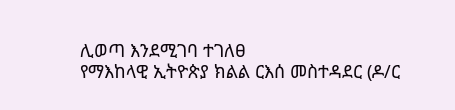ሊወጣ እንደሚገባ ተገለፀ
የማእከላዊ ኢትዮጵያ ክልል ርእሰ መስተዳደር (ዶ/ር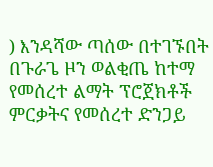) እንዳሻው ጣሰው በተገኙበት በጉራጌ ዞን ወልቂጤ ከተማ የመሰረተ ልማት ፕሮጀክቶች ምርቃትና የመሰረተ ድንጋይ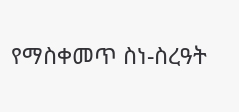የማስቀመጥ ስነ-ስረዓት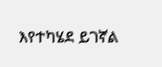እየተካሄደ ይገኛል